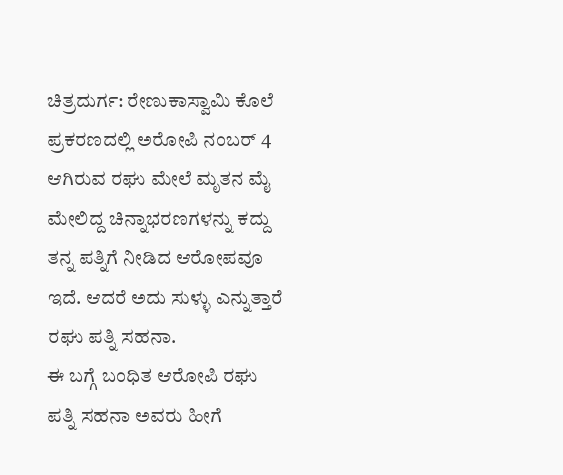ಚಿತ್ರದುರ್ಗ: ರೇಣುಕಾಸ್ವಾಮಿ ಕೊಲೆ ಪ್ರಕರಣದಲ್ಲಿ ಅರೋಪಿ ನಂಬರ್ 4 ಆಗಿರುವ ರಘು ಮೇಲೆ ಮೃತನ ಮೈ ಮೇಲಿದ್ದ ಚಿನ್ನಾಭರಣಗಳನ್ನು ಕದ್ದು ತನ್ನ ಪತ್ನಿಗೆ ನೀಡಿದ ಆರೋಪವೂ ಇದೆ. ಆದರೆ ಅದು ಸುಳ್ಳು ಎನ್ನುತ್ತಾರೆ ರಘು ಪತ್ನಿ ಸಹನಾ.
ಈ ಬಗ್ಗೆ ಬಂಧಿತ ಆರೋಪಿ ರಘು ಪತ್ನಿ ಸಹನಾ ಅವರು ಹೀಗೆ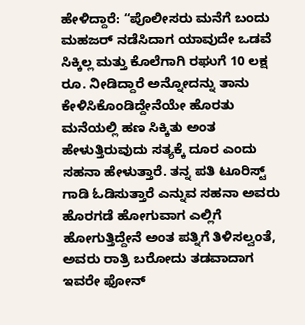ಹೇಳಿದ್ದಾರೆ: “ಪೊಲೀಸರು ಮನೆಗೆ ಬಂದು ಮಹಜರ್ ನಡೆಸಿದಾಗ ಯಾವುದೇ ಒಡವೆ ಸಿಕ್ಕಿಲ್ಲ ಮತ್ತು ಕೊಲೆಗಾಗಿ ರಘುಗೆ 10 ಲಕ್ಷ ರೂ. ನೀಡಿದ್ದಾರೆ ಅನ್ನೋದನ್ನು ತಾನು ಕೇಳಿಸಿಕೊಂಡಿದ್ದೇನೆಯೇ ಹೊರತು ಮನೆಯಲ್ಲಿ ಹಣ ಸಿಕ್ಕಿತು ಅಂತ ಹೇಳುತ್ತಿರುವುದು ಸತ್ಯಕ್ಕೆ ದೂರ ಎಂದು ಸಹನಾ ಹೇಳುತ್ತಾರೆ. ತನ್ನ ಪತಿ ಟೂರಿಸ್ಟ್ ಗಾಡಿ ಓಡಿಸುತ್ತಾರೆ ಎನ್ನುವ ಸಹನಾ ಅವರು ಹೊರಗಡೆ ಹೋಗುವಾಗ ಎಲ್ಲಿಗೆ ಹೋಗುತ್ತಿದ್ದೇನೆ ಅಂತ ಪತ್ನಿಗೆ ತಿಳಿಸಲ್ವಂತೆ, ಅವರು ರಾತ್ರಿ ಬರೋದು ತಡವಾದಾಗ ಇವರೇ ಫೋನ್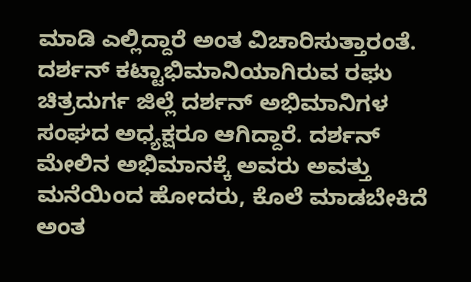ಮಾಡಿ ಎಲ್ಲಿದ್ದಾರೆ ಅಂತ ವಿಚಾರಿಸುತ್ತಾರಂತೆ.
ದರ್ಶನ್ ಕಟ್ಟಾಭಿಮಾನಿಯಾಗಿರುವ ರಘು ಚಿತ್ರದುರ್ಗ ಜಿಲ್ಲೆ ದರ್ಶನ್ ಅಭಿಮಾನಿಗಳ ಸಂಘದ ಅಧ್ಯಕ್ಷರೂ ಆಗಿದ್ದಾರೆ. ದರ್ಶನ್ ಮೇಲಿನ ಅಭಿಮಾನಕ್ಕೆ ಅವರು ಅವತ್ತು ಮನೆಯಿಂದ ಹೋದರು, ಕೊಲೆ ಮಾಡಬೇಕಿದೆ ಅಂತ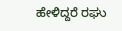ಹೇಳಿದ್ದರೆ ರಘು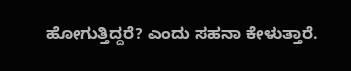ಹೋಗುತ್ತಿದ್ದರೆ? ಎಂದು ಸಹನಾ ಕೇಳುತ್ತಾರೆ.